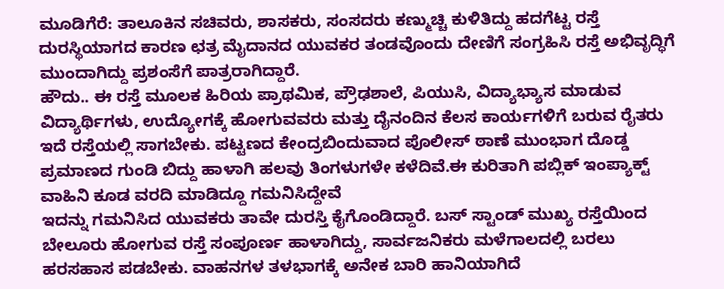ಮೂಡಿಗೆರೆ: ತಾಲೂಕಿನ ಸಚಿವರು, ಶಾಸಕರು, ಸಂಸದರು ಕಣ್ಮುಚ್ಚಿ ಕುಳಿತಿದ್ದು ಹದಗೆಟ್ಟ ರಸ್ತೆ ದುರಸ್ಥಿಯಾಗದ ಕಾರಣ ಛತ್ರ ಮೈದಾನದ ಯುವಕರ ತಂಡವೊಂದು ದೇಣಿಗೆ ಸಂಗ್ರಹಿಸಿ ರಸ್ತೆ ಅಭಿವೃದ್ಧಿಗೆ ಮುಂದಾಗಿದ್ದು ಪ್ರಶಂಸೆಗೆ ಪಾತ್ರರಾಗಿದ್ದಾರೆ.
ಹೌದು.. ಈ ರಸ್ತೆ ಮೂಲಕ ಹಿರಿಯ ಪ್ರಾಥಮಿಕ, ಪ್ರೌಢಶಾಲೆ, ಪಿಯುಸಿ, ವಿದ್ಯಾಭ್ಯಾಸ ಮಾಡುವ ವಿದ್ಯಾರ್ಥಿಗಳು, ಉದ್ಯೋಗಕ್ಕೆ ಹೋಗುವವರು ಮತ್ತು ದೈನಂದಿನ ಕೆಲಸ ಕಾರ್ಯಗಳಿಗೆ ಬರುವ ರೈತರು ಇದೆ ರಸ್ತೆಯಲ್ಲಿ ಸಾಗಬೇಕು. ಪಟ್ಟಣದ ಕೇಂದ್ರಬಿಂದುವಾದ ಪೊಲೀಸ್ ಠಾಣೆ ಮುಂಭಾಗ ದೊಡ್ಡ ಪ್ರಮಾಣದ ಗುಂಡಿ ಬಿದ್ದು ಹಾಳಾಗಿ ಹಲವು ತಿಂಗಳುಗಳೇ ಕಳೆದಿವೆ.ಈ ಕುರಿತಾಗಿ ಪಬ್ಲಿಕ್ ಇಂಪ್ಯಾಕ್ಟ್ ವಾಹಿನಿ ಕೂಡ ವರದಿ ಮಾಡಿದ್ದೂ ಗಮನಿಸಿದ್ದೇವೆ
ಇದನ್ನು ಗಮನಿಸಿದ ಯುವಕರು ತಾವೇ ದುರಸ್ತಿ ಕೈಗೊಂಡಿದ್ದಾರೆ. ಬಸ್ ಸ್ಟಾಂಡ್ ಮುಖ್ಯ ರಸ್ತೆಯಿಂದ ಬೇಲೂರು ಹೋಗುವ ರಸ್ತೆ ಸಂಪೂರ್ಣ ಹಾಳಾಗಿದ್ದು, ಸಾರ್ವಜನಿಕರು ಮಳೆಗಾಲದಲ್ಲಿ ಬರಲು ಹರಸಹಾಸ ಪಡಬೇಕು. ವಾಹನಗಳ ತಳಭಾಗಕ್ಕೆ ಅನೇಕ ಬಾರಿ ಹಾನಿಯಾಗಿದೆ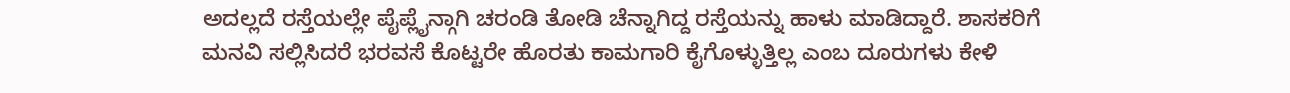ಅದಲ್ಲದೆ ರಸ್ತೆಯಲ್ಲೇ ಪೈಪ್ಲೈನ್ಗಾಗಿ ಚರಂಡಿ ತೋಡಿ ಚೆನ್ನಾಗಿದ್ದ ರಸ್ತೆಯನ್ನು ಹಾಳು ಮಾಡಿದ್ದಾರೆ. ಶಾಸಕರಿಗೆ ಮನವಿ ಸಲ್ಲಿಸಿದರೆ ಭರವಸೆ ಕೊಟ್ಟರೇ ಹೊರತು ಕಾಮಗಾರಿ ಕೈಗೊಳ್ಳುತ್ತಿಲ್ಲ ಎಂಬ ದೂರುಗಳು ಕೇಳಿ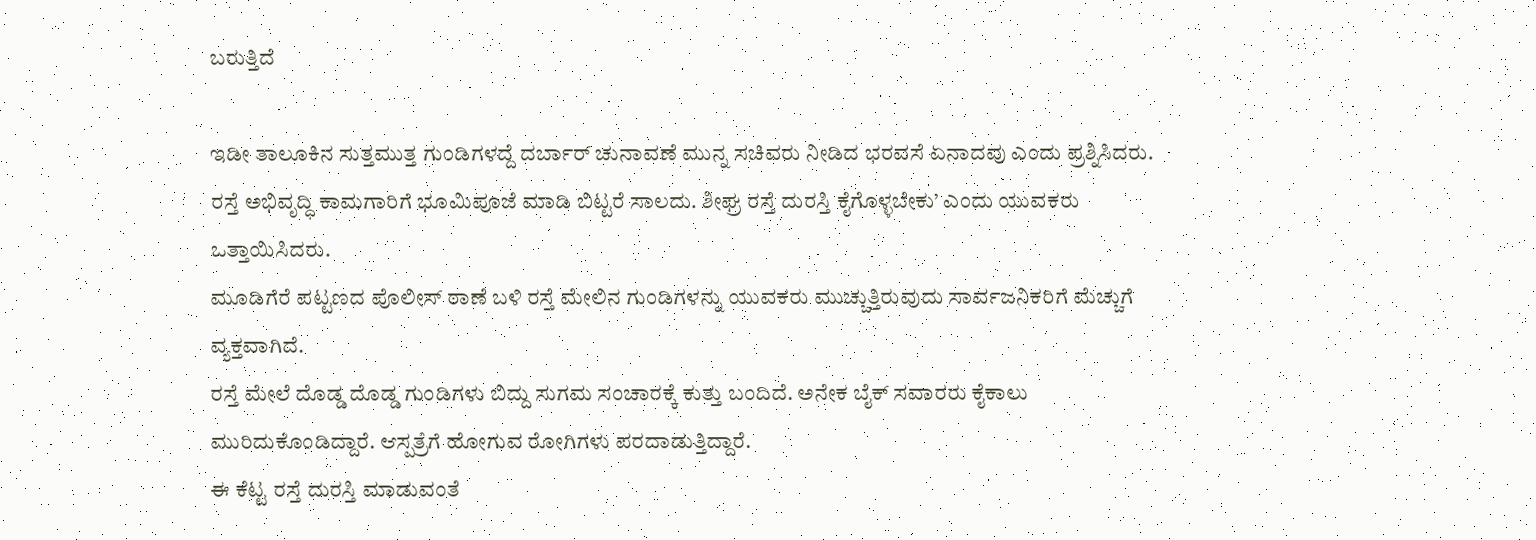ಬರುತ್ತಿದೆ

ಇಡೀ ತಾಲೂಕಿನ ಸುತ್ತಮುತ್ತ ಗುಂಡಿಗಳದ್ದೆ ದರ್ಬಾರ್ ಚುನಾವಣೆ ಮುನ್ನ ಸಚಿವರು ನೀಡಿದ ಭರವಸೆ ಏನಾದವು ಎಂದು ಪ್ರಶ್ನಿಸಿದರು. ರಸ್ತೆ ಅಭಿವೃದ್ಧಿ ಕಾಮಗಾರಿಗೆ ಭೂಮಿಪೂಜೆ ಮಾಡಿ ಬಿಟ್ಟರೆ ಸಾಲದು. ಶೀಘ್ರ ರಸ್ತೆ ದುರಸ್ತಿ ಕೈಗೊಳ್ಳಬೇಕು’ ಎಂದು ಯುವಕರು ಒತ್ತಾಯಿಸಿದರು.
ಮೂಡಿಗೆರೆ ಪಟ್ಟಣದ ಪೊಲೀಸ್ ಠಾಣೆ ಬಳಿ ರಸ್ತೆ ಮೇಲಿನ ಗುಂಡಿಗಳನ್ನು ಯುವಕರು ಮುಚ್ಚುತ್ತಿರುವುದು ಸಾರ್ವಜನಿಕರಿಗೆ ಮೆಚ್ಚುಗೆ ವ್ಯಕ್ತವಾಗಿದೆ.
ರಸ್ತೆ ಮೇಲೆ ದೊಡ್ಡ ದೊಡ್ಡ ಗುಂಡಿಗಳು ಬಿದ್ದು ಸುಗಮ ಸಂಚಾರಕ್ಕೆ ಕುತ್ತು ಬಂದಿದೆ. ಅನೇಕ ಬೈಕ್ ಸವಾರರು ಕೈಕಾಲು ಮುರಿದುಕೊಂಡಿದ್ದಾರೆ. ಆಸ್ಪತ್ರೆಗೆ ಹೋಗುವ ರೋಗಿಗಳು ಪರದಾಡುತ್ತಿದ್ದಾರೆ.
ಈ ಕೆಟ್ಟ ರಸ್ತೆ ದುರಸ್ತಿ ಮಾಡುವಂತೆ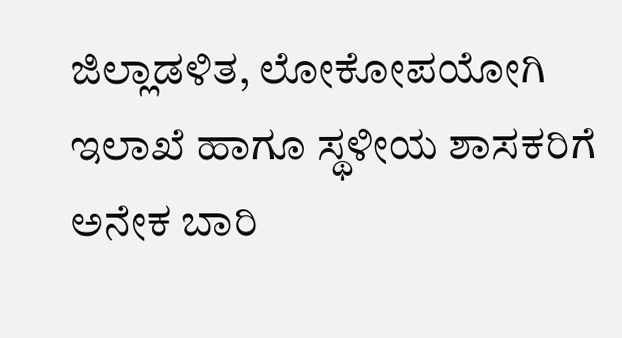ಜಿಲ್ಲಾಡಳಿತ, ಲೋಕೋಪಯೋಗಿ ಇಲಾಖೆ ಹಾಗೂ ಸ್ಥಳೀಯ ಶಾಸಕರಿಗೆ ಅನೇಕ ಬಾರಿ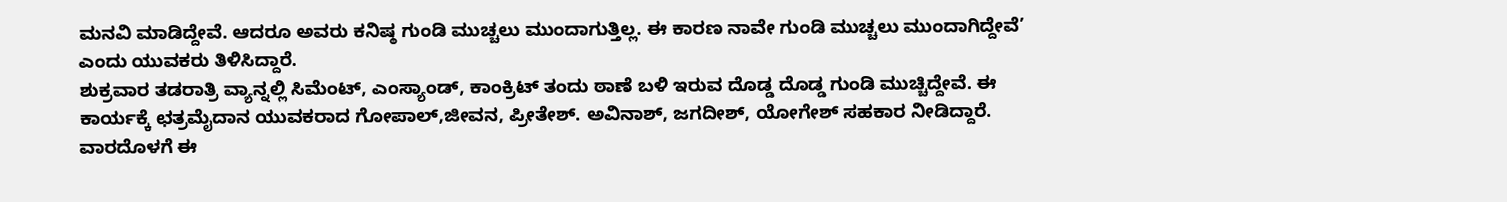ಮನವಿ ಮಾಡಿದ್ದೇವೆ. ಆದರೂ ಅವರು ಕನಿಷ್ಠ ಗುಂಡಿ ಮುಚ್ಚಲು ಮುಂದಾಗುತ್ತಿಲ್ಲ. ಈ ಕಾರಣ ನಾವೇ ಗುಂಡಿ ಮುಚ್ಚಲು ಮುಂದಾಗಿದ್ದೇವೆ’ ಎಂದು ಯುವಕರು ತಿಳಿಸಿದ್ದಾರೆ.
ಶುಕ್ರವಾರ ತಡರಾತ್ರಿ ವ್ಯಾನ್ನಲ್ಲಿ ಸಿಮೆಂಟ್, ಎಂಸ್ಯಾಂಡ್, ಕಾಂಕ್ರಿಟ್ ತಂದು ಠಾಣೆ ಬಳಿ ಇರುವ ದೊಡ್ಡ ದೊಡ್ಡ ಗುಂಡಿ ಮುಚ್ಚಿದ್ದೇವೆ. ಈ ಕಾರ್ಯಕ್ಕೆ ಛತ್ರಮೈದಾನ ಯುವಕರಾದ ಗೋಪಾಲ್,ಜೀವನ, ಪ್ರೀತೇಶ್. ಅವಿನಾಶ್, ಜಗದೀಶ್, ಯೋಗೇಶ್ ಸಹಕಾರ ನೀಡಿದ್ದಾರೆ.
ವಾರದೊಳಗೆ ಈ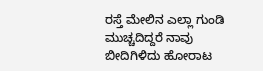ರಸ್ತೆ ಮೇಲಿನ ಎಲ್ಲಾ ಗುಂಡಿ ಮುಚ್ಚದಿದ್ದರೆ ನಾವು ಬೀದಿಗಿಳಿದು ಹೋರಾಟ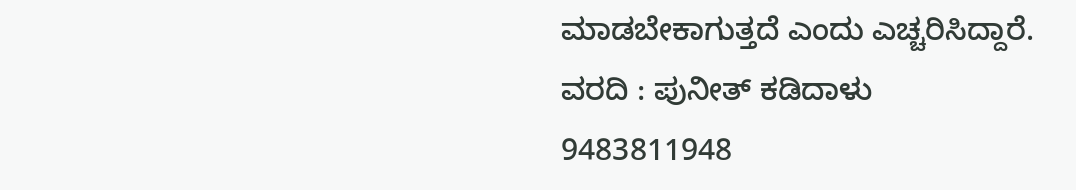ಮಾಡಬೇಕಾಗುತ್ತದೆ ಎಂದು ಎಚ್ಚರಿಸಿದ್ದಾರೆ.
ವರದಿ : ಪುನೀತ್ ಕಡಿದಾಳು
9483811948